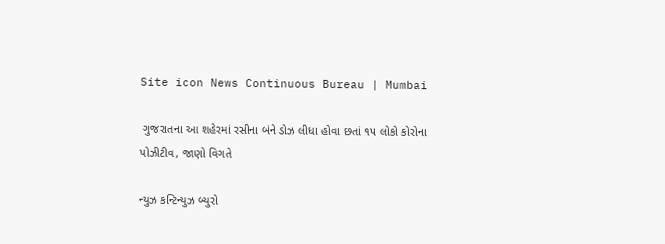Site icon News Continuous Bureau | Mumbai

 ગુજરાતના આ શહેરમાં રસીના બંને ડોઝ લીધા હોવા છતાં ૧૫ લોકો કોરોના પોઝીટીવ, જાણો વિગતે

ન્યુઝ કન્ટિન્યુઝ બ્યુરો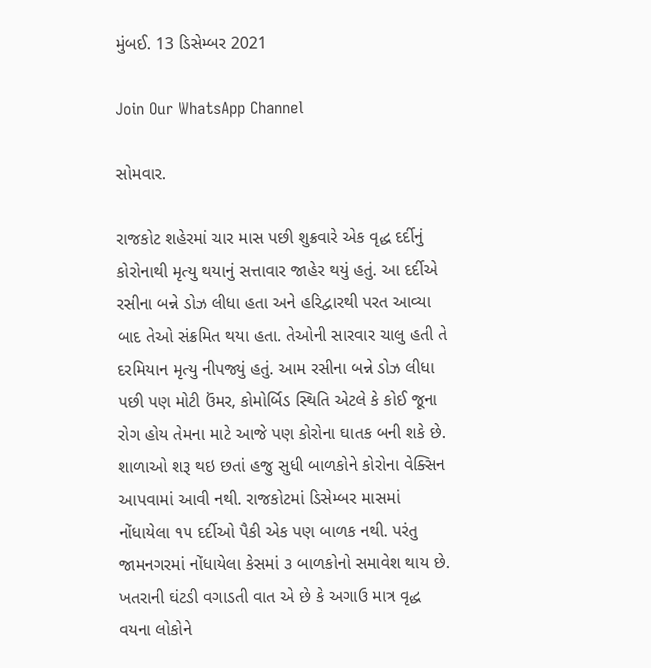મુંબઈ. 13 ડિસેમ્બર 2021

Join Our WhatsApp Channel

સોમવાર.

રાજકોટ શહેરમાં ચાર માસ પછી શુક્રવારે એક વૃદ્ધ દર્દીનું કોરોનાથી મૃત્યુ થયાનું સત્તાવાર જાહેર થયું હતું. આ દર્દીએ રસીના બન્ને ડોઝ લીધા હતા અને હરિદ્વારથી પરત આવ્યા બાદ તેઓ સંક્રમિત થયા હતા. તેઓની સારવાર ચાલુ હતી તે દરમિયાન મૃત્યુ નીપજ્યું હતું. આમ રસીના બન્ને ડોઝ લીધા પછી પણ મોટી ઉંમર, કોમોર્બિડ સ્થિતિ એટલે કે કોઈ જૂના રોગ હોય તેમના માટે આજે પણ કોરોના ઘાતક બની શકે છે. શાળાઓ શરૂ થઇ છતાં હજુ સુધી બાળકોને કોરોના વેક્સિન આપવામાં આવી નથી. રાજકોટમાં ડિસેમ્બર માસમાં નોંધાયેલા ૧૫ દર્દીઓ પૈકી એક પણ બાળક નથી. પરંતુ જામનગરમાં નોંધાયેલા કેસમાં ૩ બાળકોનો સમાવેશ થાય છે. ખતરાની ઘંટડી વગાડતી વાત એ છે કે અગાઉ માત્ર વૃદ્ધ વયના લોકોને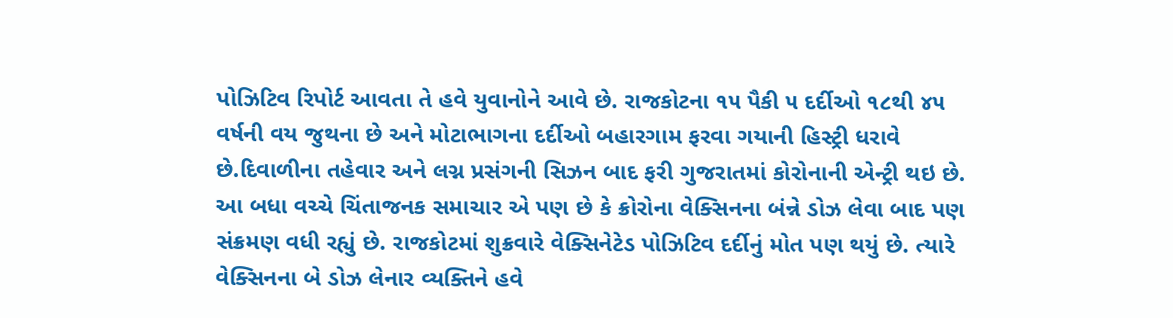પોઝિટિવ રિપોર્ટ આવતા તે હવે યુવાનોને આવે છે. રાજકોટના ૧૫ પૈકી ૫ દર્દીઓ ૧૮થી ૪૫ વર્ષની વય જુથના છે અને મોટાભાગના દર્દીઓ બહારગામ ફરવા ગયાની હિસ્ટ્રી ધરાવે છે.દિવાળીના તહેવાર અને લગ્ન પ્રસંગની સિઝન બાદ ફરી ગુજરાતમાં કોરોનાની એન્ટ્રી થઇ છે. આ બધા વચ્ચે ચિંતાજનક સમાચાર એ પણ છે કે ક્રોરોના વેક્સિનના બંન્ને ડોઝ લેવા બાદ પણ સંક્રમણ વધી રહ્યું છે. રાજકોટમાં શુક્રવારે વેક્સિનેટેડ પોઝિટિવ દર્દીનું મોત પણ થયું છે. ત્યારે વેક્સિનના બે ડોઝ લેનાર વ્યક્તિને હવે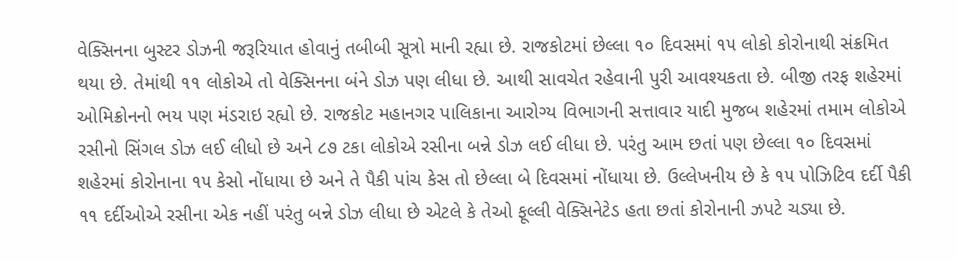વેક્સિનના બુસ્ટર ડોઝની જરૂરિયાત હોવાનું તબીબી સૂત્રો માની રહ્યા છે. રાજકોટમાં છેલ્લા ૧૦ દિવસમાં ૧૫ લોકો કોરોનાથી સંક્રમિત થયા છે. તેમાંથી ૧૧ લોકોએ તો વેક્સિનના બંને ડોઝ પણ લીધા છે. આથી સાવચેત રહેવાની પુરી આવશ્યકતા છે. બીજી તરફ શહેરમાં ઓમિક્રોનનો ભય પણ મંડરાઇ રહ્યો છે. રાજકોટ મહાનગર પાલિકાના આરોગ્ય વિભાગની સત્તાવાર યાદી મુજબ શહેરમાં તમામ લોકોએ રસીનો સિંગલ ડોઝ લઈ લીધો છે અને ૮૭ ટકા લોકોએ રસીના બન્ને ડોઝ લઈ લીધા છે. પરંતુ આમ છતાં પણ છેલ્લા ૧૦ દિવસમાં શહેરમાં કોરોનાના ૧૫ કેસો નોંધાયા છે અને તે પૈકી પાંચ કેસ તો છેલ્લા બે દિવસમાં નોંધાયા છે. ઉલ્લેખનીય છે કે ૧૫ પોઝિટિવ દર્દી પૈકી ૧૧ દર્દીઓએ રસીના એક નહીં પરંતુ બન્ને ડોઝ લીધા છે એટલે કે તેઓ ફૂલ્લી વેક્સિનેટેડ હતા છતાં કોરોનાની ઝપટે ચડ્યા છે.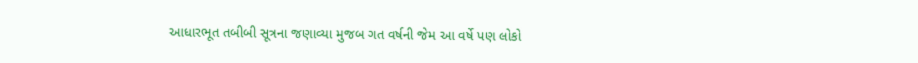આધારભૂત તબીબી સૂત્રના જણાવ્યા મુજબ ગત વર્ષની જેમ આ વર્ષે પણ લોકો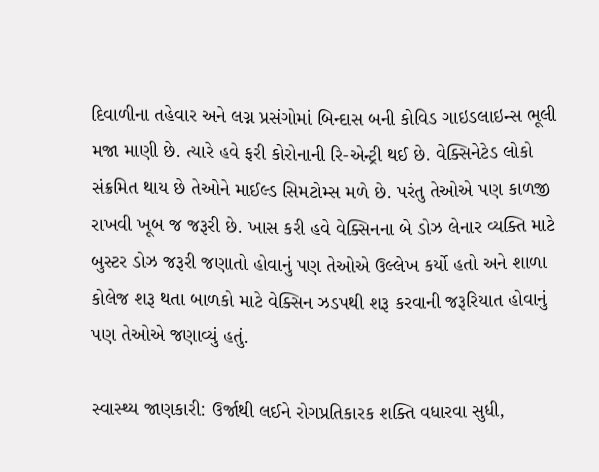દિવાળીના તહેવાર અને લગ્ન પ્રસંગોમાં બિન્દાસ બની કોવિડ ગાઇડલાઇન્સ ભૂલી મજા માણી છે. ત્યારે હવે ફરી કોરોનાની રિ-એન્ટ્રી થઈ છે. વેક્સિનેટેડ લોકો સંક્રમિત થાય છે તેઓને માઈલ્ડ સિમટોમ્સ મળે છે. પરંતુ તેઓએ પણ કાળજી રાખવી ખૂબ જ જરૂરી છે. ખાસ કરી હવે વેક્સિનના બે ડોઝ લેનાર વ્યક્તિ માટે બુસ્ટર ડોઝ જરૂરી જણાતો હોવાનું પણ તેઓએ ઉલ્લેખ કર્યો હતો અને શાળા કોલેજ શરૂ થતા બાળકો માટે વેક્સિન ઝડપથી શરૂ કરવાની જરૂરિયાત હોવાનું પણ તેઓએ જણાવ્યું હતું.

સ્વાસ્થ્ય જાણકારી: ઉર્જાથી લઈને રોગપ્રતિકારક શક્તિ વધારવા સુધી,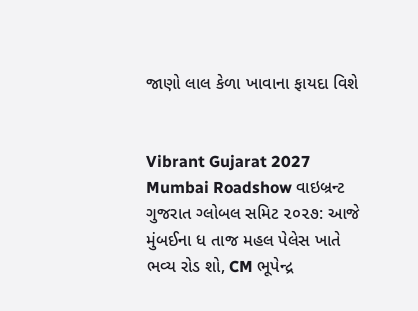જાણો લાલ કેળા ખાવાના ફાયદા વિશે


Vibrant Gujarat 2027 Mumbai Roadshow વાઇબ્રન્ટ ગુજરાત ગ્લોબલ સમિટ ૨૦૨૭: આજે મુંબઈના ધ તાજ મહલ પેલેસ ખાતે ભવ્ય રોડ શો, CM ભૂપેન્દ્ર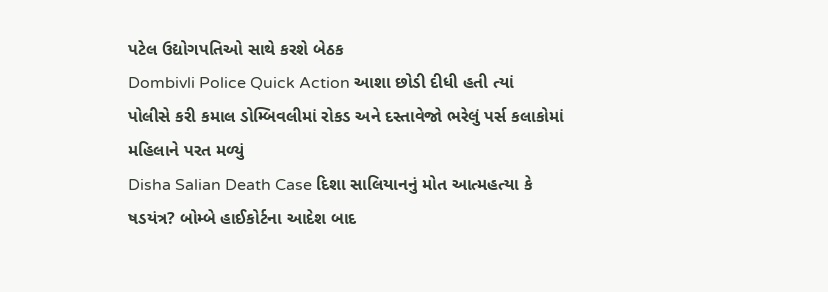પટેલ ઉદ્યોગપતિઓ સાથે કરશે બેઠક
Dombivli Police Quick Action આશા છોડી દીધી હતી ત્યાં પોલીસે કરી કમાલ ડોમ્બિવલીમાં રોકડ અને દસ્તાવેજો ભરેલું પર્સ કલાકોમાં મહિલાને પરત મળ્યું
Disha Salian Death Case દિશા સાલિયાનનું મોત આત્મહત્યા કે ષડયંત્ર? બોમ્બે હાઈકોર્ટના આદેશ બાદ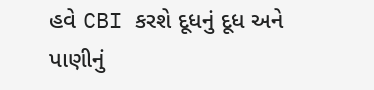હવે CBI કરશે દૂધનું દૂધ અને પાણીનું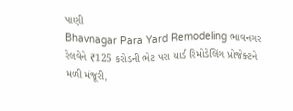પાણી
Bhavnagar Para Yard Remodeling ભાવનગર રેલવેને ₹125 કરોડની ભેટ પરા યાર્ડ રિમોડેલિંગ પ્રોજેક્ટને મળી મંજૂરી,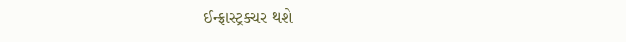ઈન્ફ્રાસ્ટ્રક્ચર થશે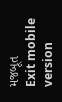મજબૂત
Exit mobile version